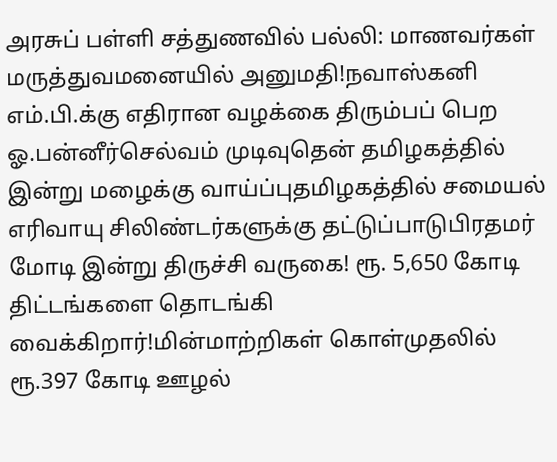அரசுப் பள்ளி சத்துணவில் பல்லி: மாணவர்கள் மருத்துவமனையில் அனுமதி!நவாஸ்கனி எம்.பி.க்கு எதிரான வழக்கை திரும்பப் பெற ஓ.பன்னீர்செல்வம் முடிவுதென் தமிழகத்தில் இன்று மழைக்கு வாய்ப்புதமிழகத்தில் சமையல் எரிவாயு சிலிண்டர்களுக்கு தட்டுப்பாடுபிரதமர் மோடி இன்று திருச்சி வருகை! ரூ. 5,650 கோடி திட்டங்களை தொடங்கி வைக்கிறார்!மின்மாற்றிகள் கொள்முதலில் ரூ.397 கோடி ஊழல்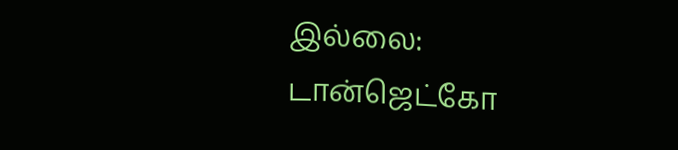இல்லை: டான்ஜெட்கோ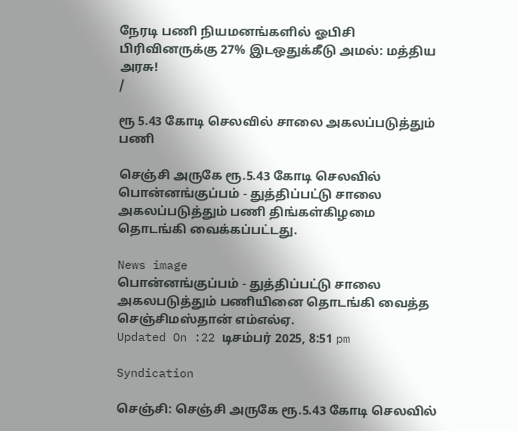நேரடி பணி நியமனங்களில் ஓபிசி பிரிவினருக்கு 27% இடஒதுக்கீடு அமல்: மத்திய அரசு!
/

ரூ 5.43 கோடி செலவில் சாலை அகலப்படுத்தும் பணி

செஞ்சி அருகே ரூ.5.43 கோடி செலவில் பொன்னங்குப்பம் - துத்திப்பட்டு சாலை அகலப்படுத்தும் பணி திங்கள்கிழமை தொடங்கி வைக்கப்பட்டது.

News image
பொன்னங்குப்பம் - துத்திப்பட்டு சாலை அகலபடுத்தும் பணியினை தொடங்கி வைத்த செஞ்சிமஸ்தான் எம்எல்ஏ.
Updated On :22 டிசம்பர் 2025, 8:51 pm

Syndication

செஞ்சி: செஞ்சி அருகே ரூ.5.43 கோடி செலவில்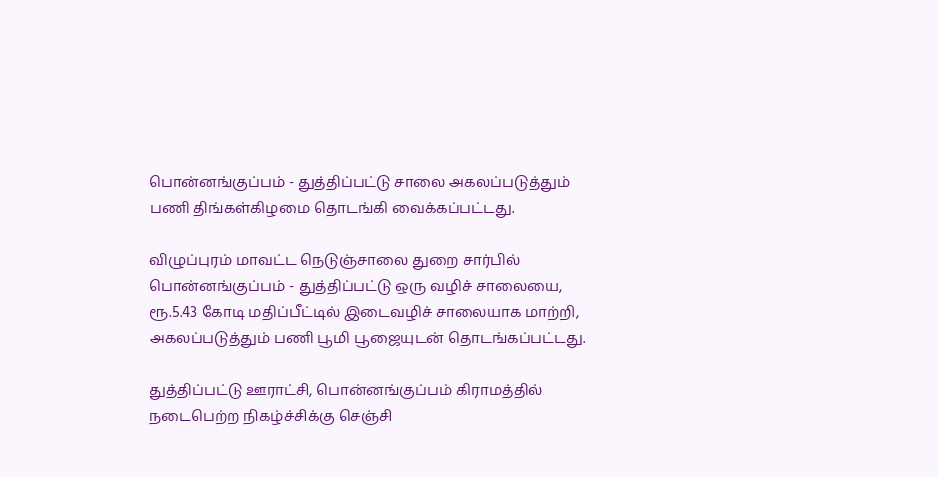பொன்னங்குப்பம் - துத்திப்பட்டு சாலை அகலப்படுத்தும் பணி திங்கள்கிழமை தொடங்கி வைக்கப்பட்டது.

விழுப்புரம் மாவட்ட நெடுஞ்சாலை துறை சார்பில் பொன்னங்குப்பம் - துத்திப்பட்டு ஒரு வழிச் சாலையை, ரூ.5.43 கோடி மதிப்பீட்டில் இடைவழிச் சாலையாக மாற்றி, அகலப்படுத்தும் பணி பூமி பூஜையுடன் தொடங்கப்பட்டது.

துத்திப்பட்டு ஊராட்சி, பொன்னங்குப்பம் கிராமத்தில் நடைபெற்ற நிகழ்ச்சிக்கு செஞ்சி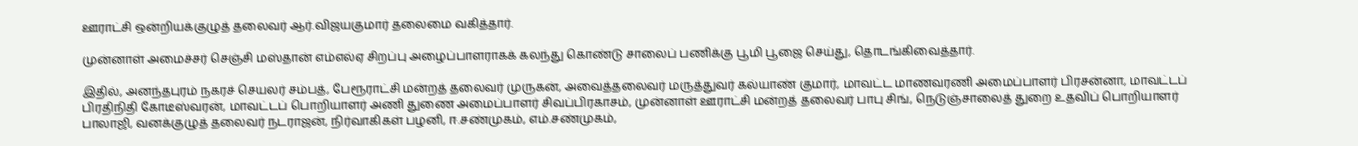ஊராட்சி ஒன்றியக்குழுத் தலைவர் ஆர்.விஜயகுமார் தலைமை வகித்தார்.

முன்னாள் அமைச்சர் செஞ்சி மஸ்தான் எம்எல்ஏ சிறப்பு அழைப்பாளராகக் கலந்து கொண்டு சாலைப் பணிக்கு பூமி பூஜை செய்து, தொடங்கிவைத்தார்.

இதில், அனந்தபுரம் நகரச் செயலர் சம்பத், பேரூராட்சி மன்றத் தலைவர் முருகன், அவைத்தலைவர் மருத்துவர் கல்யாண் குமார், மாவட்ட மாணவரணி அமைப்பாளர் பிரசன்னா, மாவட்டப் பிரதிநிதி கோடீஸ்வரன், மாவட்டப் பொறியாளர் அணி துணை அமைப்பாளர் சிவப்பிரகாசம், முன்னாள் ஊராட்சி மன்றத் தலைவர் பாபு சிங், நெடுஞ்சாலைத் துறை உதவிப் பொறியாளர் பாலாஜி, வனக்குழுத் தலைவர் நடராஜன், நிர்வாகிகள் பழனி, ஈ.சண்முகம், எம்.சண்முகம்,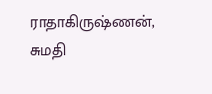ராதாகிருஷ்ணன், சுமதி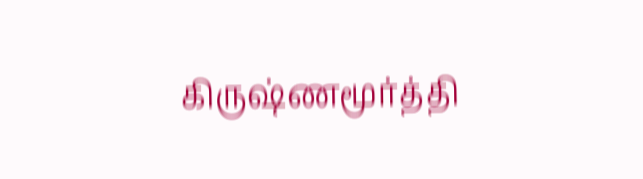கிருஷ்ணமூர்த்தி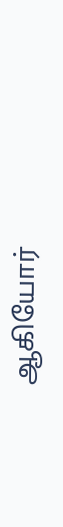ஆகியோர்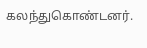கலந்துகொண்டனர்.